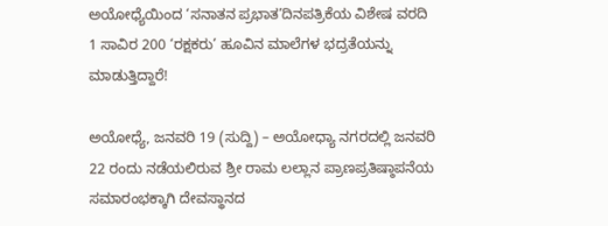ಅಯೋಧ್ಯೆಯಿಂದ ‘ಸನಾತನ ಪ್ರಭಾತ’ದಿನಪತ್ರಿಕೆಯ ವಿಶೇಷ ವರದಿ
1 ಸಾವಿರ 200 ‘ರಕ್ಷಕರು’ ಹೂವಿನ ಮಾಲೆಗಳ ಭದ್ರತೆಯನ್ನು ಮಾಡುತ್ತಿದ್ದಾರೆ!

ಅಯೋಧ್ಯೆ, ಜನವರಿ 19 (ಸುದ್ದಿ) – ಅಯೋಧ್ಯಾ ನಗರದಲ್ಲಿ ಜನವರಿ 22 ರಂದು ನಡೆಯಲಿರುವ ಶ್ರೀ ರಾಮ ಲಲ್ಲಾನ ಪ್ರಾಣಪ್ರತಿಷ್ಠಾಪನೆಯ ಸಮಾರಂಭಕ್ಕಾಗಿ ದೇವಸ್ಥಾನದ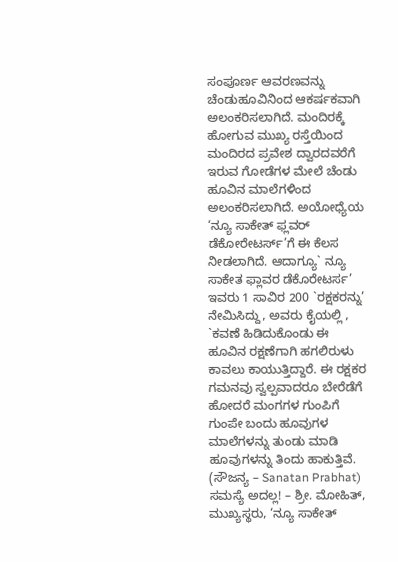ಸಂಪೂರ್ಣ ಆವರಣವನ್ನು ಚೆಂಡುಹೂವಿನಿಂದ ಆಕರ್ಷಕವಾಗಿ ಅಲಂಕರಿಸಲಾಗಿದೆ. ಮಂದಿರಕ್ಕೆ ಹೋಗುವ ಮುಖ್ಯ ರಸ್ತೆಯಿಂದ ಮಂದಿರದ ಪ್ರವೇಶ ದ್ವಾರದವರೆಗೆ ಇರುವ ಗೋಡೆಗಳ ಮೇಲೆ ಚೆಂಡು ಹೂವಿನ ಮಾಲೆಗಳಿಂದ ಅಲಂಕರಿಸಲಾಗಿದೆ. ಅಯೋಧ್ಯೆಯ ‘ನ್ಯೂ ಸಾಕೇತ್ ಫ್ಲವರ್ ಡೆಕೋರೇಟರ್ಸ್’ಗೆ ಈ ಕೆಲಸ ನೀಡಲಾಗಿದೆ. ಆದಾಗ್ಯೂ` ನ್ಯೂ ಸಾಕೇತ ಫ್ಲಾವರ ಡೆಕೊರೇಟರ್ಸ’ ಇವರು 1 ಸಾವಿರ 200 `ರಕ್ಷಕರನ್ನು’ ನೇಮಿಸಿದ್ದು, ಅವರು ಕೈಯಲ್ಲಿ , `ಕವಣೆ ಹಿಡಿದುಕೊಂಡು ಈ ಹೂವಿನ ರಕ್ಷಣೆಗಾಗಿ ಹಗಲಿರುಳು ಕಾವಲು ಕಾಯುತ್ತಿದ್ದಾರೆ. ಈ ರಕ್ಷಕರ ಗಮನವು ಸ್ವಲ್ಪವಾದರೂ ಬೇರೆಡೆಗೆ ಹೋದರೆ ಮಂಗಗಳ ಗುಂಪಿಗೆ ಗುಂಪೇ ಬಂದು ಹೂವುಗಳ ಮಾಲೆಗಳನ್ನು ತುಂಡು ಮಾಡಿ ಹೂವುಗಳನ್ನು ತಿಂದು ಹಾಕುತ್ತಿವೆ.
(ಸೌಜನ್ಯ – Sanatan Prabhat)
ಸಮಸ್ಯೆ ಅದಲ್ಲ! – ಶ್ರೀ. ಮೋಹಿತ್, ಮುಖ್ಯಸ್ಥರು, ‘ನ್ಯೂ ಸಾಕೇತ್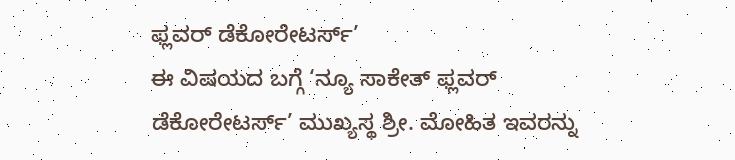ಫ್ಲವರ್ ಡೆಕೋರೇಟರ್ಸ್’
ಈ ವಿಷಯದ ಬಗ್ಗೆ ‘ನ್ಯೂ ಸಾಕೇತ್ ಫ್ಲವರ್ ಡೆಕೋರೇಟರ್ಸ್’ ಮುಖ್ಯಸ್ಥ ಶ್ರೀ. ಮೋಹಿತ ಇವರನ್ನು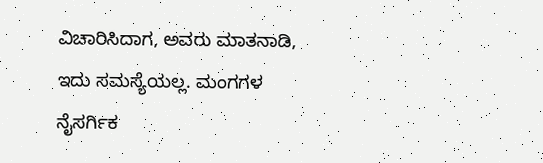ವಿಚಾರಿಸಿದಾಗ, ಅವರು ಮಾತನಾಡಿ, ಇದು ಸಮಸ್ಯೆಯಲ್ಲ. ಮಂಗಗಳ ನೈಸರ್ಗಿಕ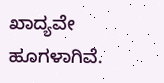ಖಾದ್ಯವೇ ಹೂಗಳಾಗಿವೆ.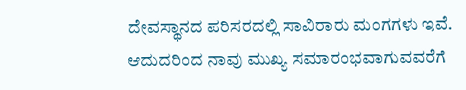ದೇವಸ್ಥಾನದ ಪರಿಸರದಲ್ಲಿ ಸಾವಿರಾರು ಮಂಗಗಳು ಇವೆ. ಆದುದರಿಂದ ನಾವು ಮುಖ್ಯ ಸಮಾರಂಭವಾಗುವವರೆಗೆ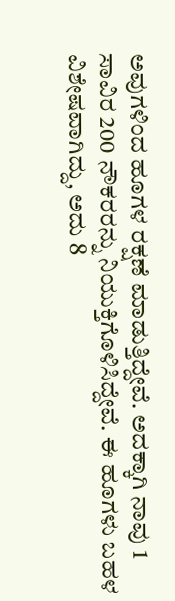ಅವುಗಳಿಂದ ಹೂಗಳ ರಕ್ಷಣೆ ಮಾಡುತ್ತಿದ್ದೇವೆ. ಅದಕ್ಕಾಗಿ ನಾವು 1 ಸಾವಿರ 200 ನೌಕರರನ್ನು ನಿಯುಕ್ತಿಗೊಳಿಸಿದ್ದೇವೆ. ಈ ಹೂಗಳು ಬಹಳ ವಿಶೇಷವಾಗಿದ್ದು, ಅದು 8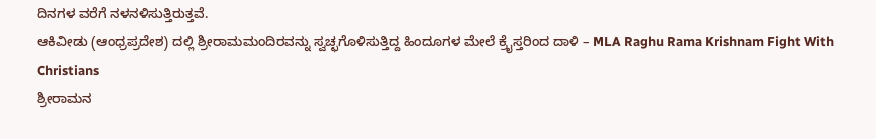ದಿನಗಳ ವರೆಗೆ ನಳನಳಿಸುತ್ತಿರುತ್ತವೆ.
ಆಕಿವೀಡು (ಆಂಧ್ರಪ್ರದೇಶ) ದಲ್ಲಿ ಶ್ರೀರಾಮಮಂದಿರವನ್ನು ಸ್ವಚ್ಛಗೊಳಿಸುತ್ತಿದ್ದ ಹಿಂದೂಗಳ ಮೇಲೆ ಕ್ರೈಸ್ತರಿಂದ ದಾಳಿ – MLA Raghu Rama Krishnam Fight With Christians
ಶ್ರೀರಾಮನ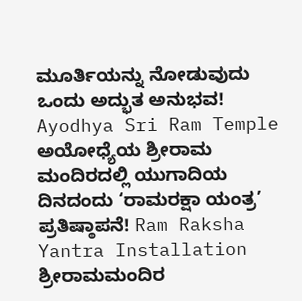ಮೂರ್ತಿಯನ್ನು ನೋಡುವುದು ಒಂದು ಅದ್ಭುತ ಅನುಭವ! Ayodhya Sri Ram Temple
ಅಯೋಧ್ಯೆಯ ಶ್ರೀರಾಮ ಮಂದಿರದಲ್ಲಿ ಯುಗಾದಿಯ ದಿನದಂದು ‘ರಾಮರಕ್ಷಾ ಯಂತ್ರ’ ಪ್ರತಿಷ್ಠಾಪನೆ! Ram Raksha Yantra Installation
ಶ್ರೀರಾಮಮಂದಿರ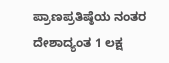ಪ್ರಾಣಪ್ರತಿಷ್ಠೆಯ ನಂತರ ದೇಶಾದ್ಯಂತ 1 ಲಕ್ಷ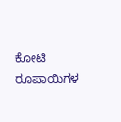ಕೋಟಿ ರೂಪಾಯಿಗಳ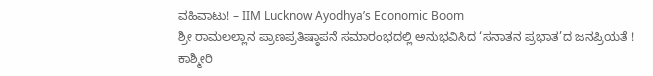ವಹಿವಾಟು! – IIM Lucknow Ayodhya’s Economic Boom
ಶ್ರೀ ರಾಮಲಲ್ಲಾನ ಪ್ರಾಣಪ್ರತಿಷ್ಠಾಪನೆ ಸಮಾರಂಭದಲ್ಲಿ ಅನುಭವಿಸಿದ ‘ಸನಾತನ ಪ್ರಭಾತ’ದ ಜನಪ್ರಿಯತೆ !
ಕಾಶ್ಮೀರಿ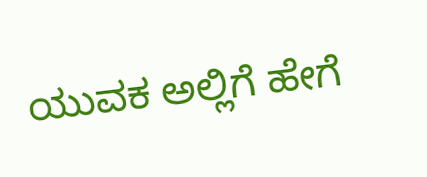ಯುವಕ ಅಲ್ಲಿಗೆ ಹೇಗೆ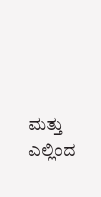ಮತ್ತು ಎಲ್ಲಿಂದ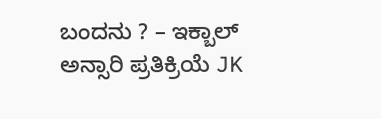ಬಂದನು ? – ಇಕ್ಬಾಲ್ ಅನ್ಸಾರಿ ಪ್ರತಿಕ್ರಿಯೆ JK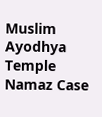Muslim Ayodhya Temple Namaz Case